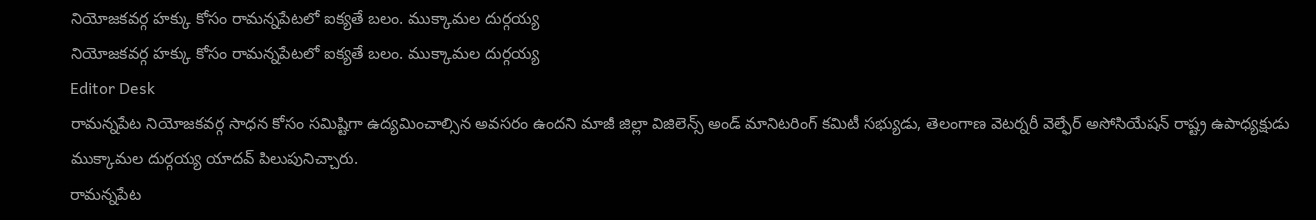నియోజకవర్గ హక్కు కోసం రామన్నపేటలో ఐక్యతే బలం. ముక్కామల దుర్గయ్య
నియోజకవర్గ హక్కు కోసం రామన్నపేటలో ఐక్యతే బలం. ముక్కామల దుర్గయ్య
Editor Desk
రామన్నపేట నియోజకవర్గ సాధన కోసం సమిష్టిగా ఉద్యమించాల్సిన అవసరం ఉందని మాజీ జిల్లా విజిలెన్స్ అండ్ మానిటరింగ్ కమిటీ సభ్యుడు, తెలంగాణ వెటర్నరీ వెల్ఫేర్ అసోసియేషన్ రాష్ట్ర ఉపాధ్యక్షుడు ముక్కామల దుర్గయ్య యాదవ్ పిలుపునిచ్చారు.
రామన్నపేట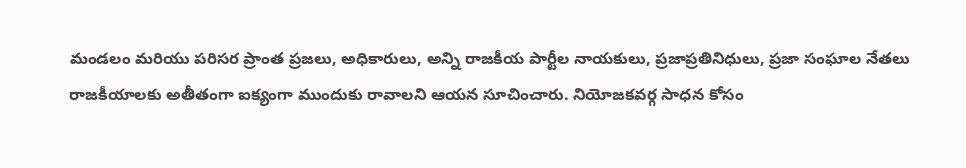మండలం మరియు పరిసర ప్రాంత ప్రజలు, అధికారులు, అన్ని రాజకీయ పార్టీల నాయకులు, ప్రజాప్రతినిధులు, ప్రజా సంఘాల నేతలు రాజకీయాలకు అతీతంగా ఐక్యంగా ముందుకు రావాలని ఆయన సూచించారు. నియోజకవర్గ సాధన కోసం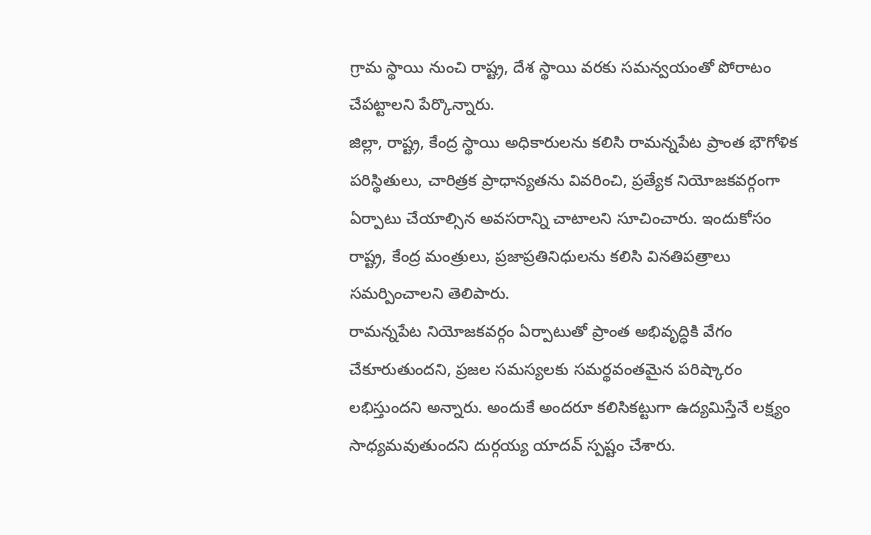గ్రామ స్థాయి నుంచి రాష్ట్ర, దేశ స్థాయి వరకు సమన్వయంతో పోరాటం చేపట్టాలని పేర్కొన్నారు.
జిల్లా, రాష్ట్ర, కేంద్ర స్థాయి అధికారులను కలిసి రామన్నపేట ప్రాంత భౌగోళిక పరిస్థితులు, చారిత్రక ప్రాధాన్యతను వివరించి, ప్రత్యేక నియోజకవర్గంగా ఏర్పాటు చేయాల్సిన అవసరాన్ని చాటాలని సూచించారు. ఇందుకోసం రాష్ట్ర, కేంద్ర మంత్రులు, ప్రజాప్రతినిధులను కలిసి వినతిపత్రాలు సమర్పించాలని తెలిపారు.
రామన్నపేట నియోజకవర్గం ఏర్పాటుతో ప్రాంత అభివృద్ధికి వేగం చేకూరుతుందని, ప్రజల సమస్యలకు సమర్థవంతమైన పరిష్కారం లభిస్తుందని అన్నారు. అందుకే అందరూ కలిసికట్టుగా ఉద్యమిస్తేనే లక్ష్యం సాధ్యమవుతుందని దుర్గయ్య యాదవ్ స్పష్టం చేశారు.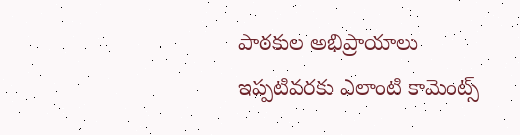పాఠకుల అభిప్రాయాలు
ఇప్పటివరకు ఎలాంటి కామెంట్స్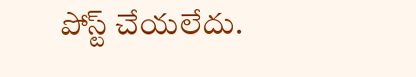పోస్ట్ చేయలేదు.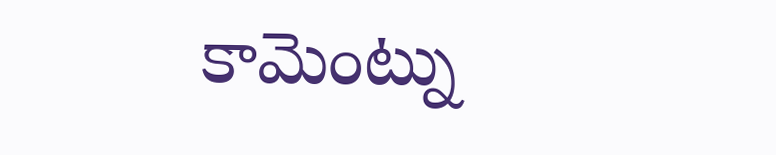కామెంట్ను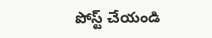పోస్ట్ చేయండి